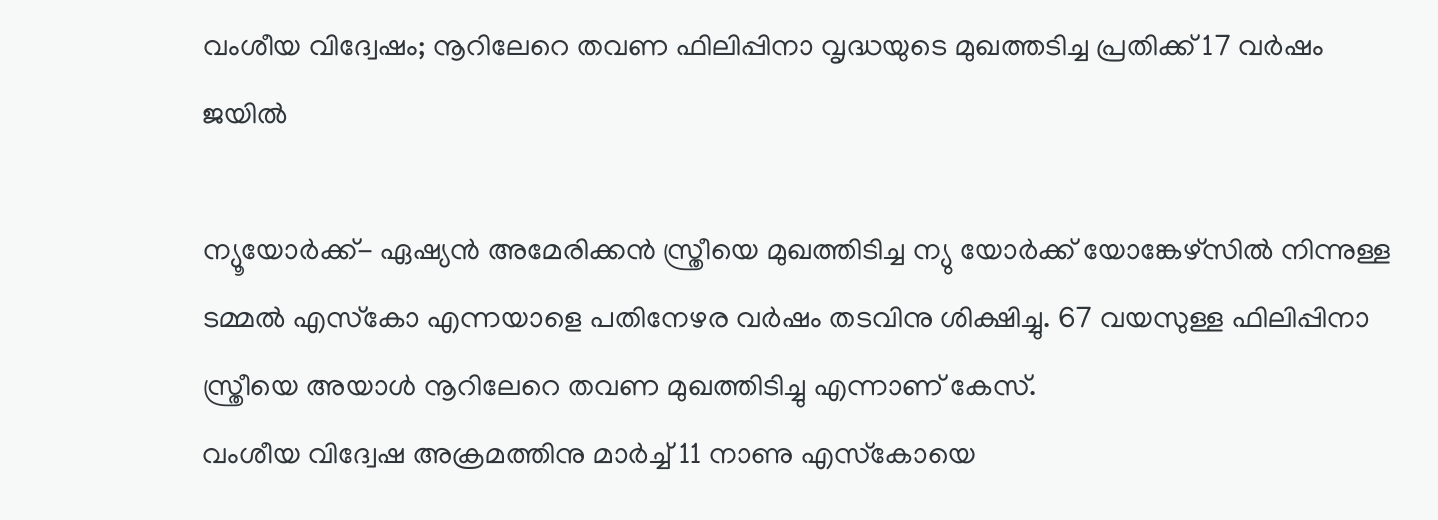വംശീയ വിദ്വേഷം; നൂറിലേറെ തവണ ഫിലിപ്പിനാ വൃദ്ധയുടെ മുഖത്തടിച്ച പ്രതിക്ക് 17 വര്‍ഷം ജയില്‍

ന്യൂയോര്‍ക്ക്- ഏഷ്യന്‍ അമേരിക്കന്‍ സ്ത്രീയെ മുഖത്തിടിച്ച ന്യു യോര്‍ക്ക് യോങ്കേഴ്‌സില്‍ നിന്നുള്ള ടമ്മല്‍ എസ്‌കോ എന്നയാളെ പതിനേഴര വര്‍ഷം തടവിനു ശിക്ഷിച്ചു. 67 വയസുള്ള ഫിലിപ്പിനാ സ്ത്രീയെ അയാള്‍ നൂറിലേറെ തവണ മുഖത്തിടിച്ചു എന്നാണ് കേസ്.
വംശീയ വിദ്വേഷ അക്രമത്തിനു മാര്‍ച്ച് 11 നാണു എസ്‌കോയെ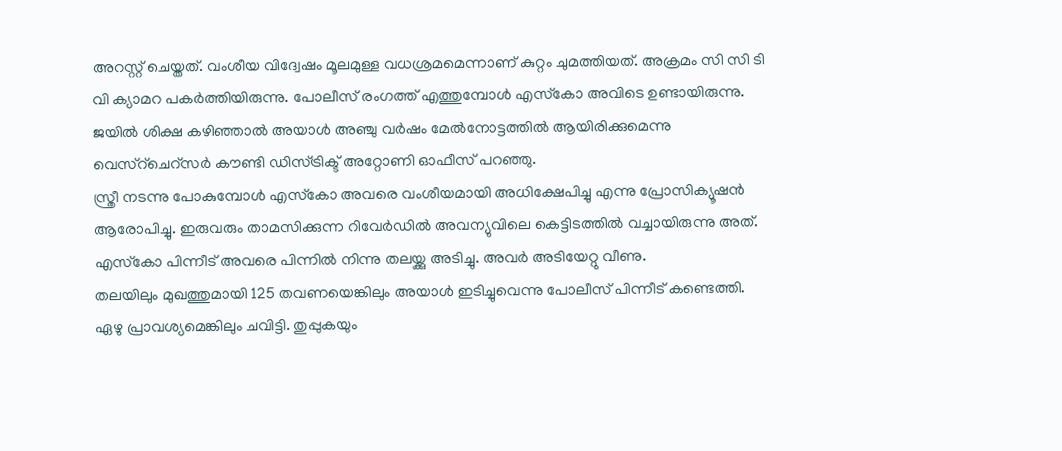അറസ്റ്റ് ചെയ്തത്. വംശീയ വിദ്വേഷം മൂലമുള്ള വധശ്രമമെന്നാണ് കുറ്റം ചുമത്തിയത്. അക്രമം സി സി ടി വി ക്യാമറ പകര്‍ത്തിയിരുന്നു. പോലീസ് രംഗത്ത് എത്തുമ്പോള്‍ എസ്‌കോ അവിടെ ഉണ്ടായിരുന്നു.
ജയില്‍ ശിക്ഷ കഴിഞ്ഞാല്‍ അയാള്‍ അഞ്ചു വര്‍ഷം മേല്‍നോട്ടത്തില്‍ ആയിരിക്കുമെന്നു വെസ്‌റ്‌ചെറ്‌സര്‍ കൗണ്ടി ഡിസ്ട്രിക്ട് അറ്റോണി ഓഫീസ് പറഞ്ഞു.
സ്ത്രീ നടന്നു പോകുമ്പോള്‍ എസ്‌കോ അവരെ വംശീയമായി അധിക്ഷേപിച്ചു എന്നു പ്രോസിക്യൂഷന്‍ ആരോപിച്ചു. ഇരുവരും താമസിക്കുന്ന റിവേര്‍ഡില്‍ അവന്യുവിലെ കെട്ടിടത്തില്‍ വച്ചായിരുന്നു അത്. എസ്‌കോ പിന്നീട് അവരെ പിന്നില്‍ നിന്നു തലയ്ക്കു അടിച്ചു. അവര്‍ അടിയേറ്റു വീണു.
തലയിലും മുഖത്തുമായി 125 തവണയെങ്കിലും അയാള്‍ ഇടിച്ചുവെന്നു പോലീസ് പിന്നീട് കണ്ടെത്തി. ഏഴു പ്രാവശ്യമെങ്കിലും ചവിട്ടി. തുപ്പുകയും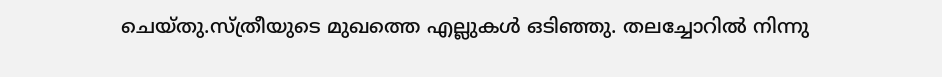ചെയ്തു.സ്ത്രീയുടെ മുഖത്തെ എല്ലുകള്‍ ഒടിഞ്ഞു. തലച്ചോറില്‍ നിന്നു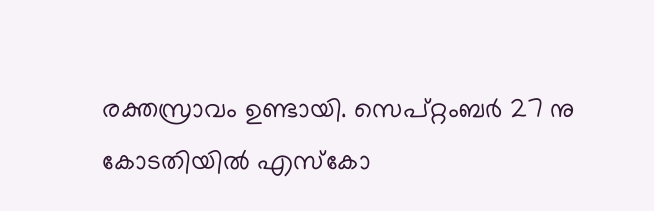രക്തസ്രാവം ഉണ്ടായി. സെപ്റ്റംബര്‍ 27 നു കോടതിയില്‍ എസ്‌കോ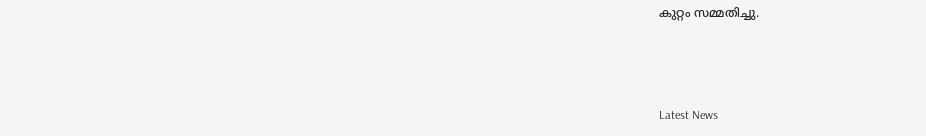കുറ്റം സമ്മതിച്ചു.



Latest News